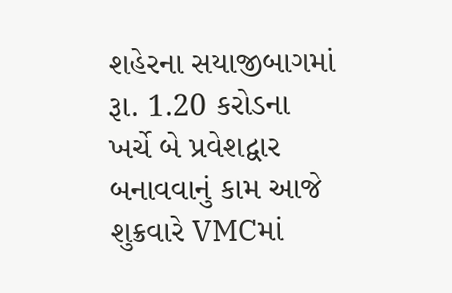શહેરના સયાજીબાગમાં રૂા. 1.20 કરોડના ખર્ચે બે પ્રવેશદ્વાર બનાવવાનું કામ આજે શુક્રવારે VMCમાં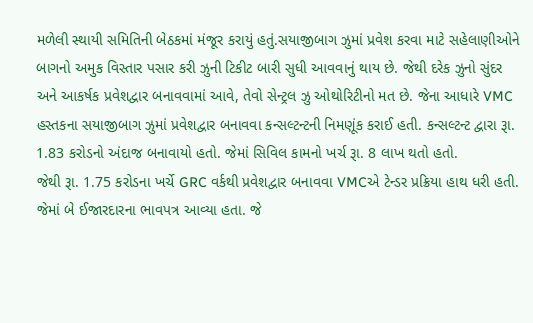મળેલી સ્થાયી સમિતિની બેઠકમાં મંજૂર કરાયું હતું.સયાજીબાગ ઝુમાં પ્રવેશ કરવા માટે સહેલાણીઓને બાગનો અમુક વિસ્તાર પસાર કરી ઝુની ટિકીટ બારી સુધી આવવાનું થાય છે. જેથી દરેક ઝુનો સુંદર અને આકર્ષક પ્રવેશદ્વાર બનાવવામાં આવે, તેવો સેન્ટ્રલ ઝુ ઓથોરિટીનો મત છે. જેના આધારે VMC હસ્તકના સયાજીબાગ ઝુમાં પ્રવેશદ્વાર બનાવવા કન્સલ્ટન્ટની નિમણૂંક કરાઈ હતી. કન્સલ્ટન્ટ દ્વારા રૂા. 1.83 કરોડનો અંદાજ બનાવાયો હતો. જેમાં સિવિલ કામનો ખર્ચ રૂા. 8 લાખ થતો હતો.
જેથી રૂા. 1.75 કરોડના ખર્ચે GRC વર્કથી પ્રવેશદ્વાર બનાવવા VMCએ ટેન્ડર પ્રક્રિયા હાથ ધરી હતી. જેમાં બે ઈજારદારના ભાવપત્ર આવ્યા હતા. જે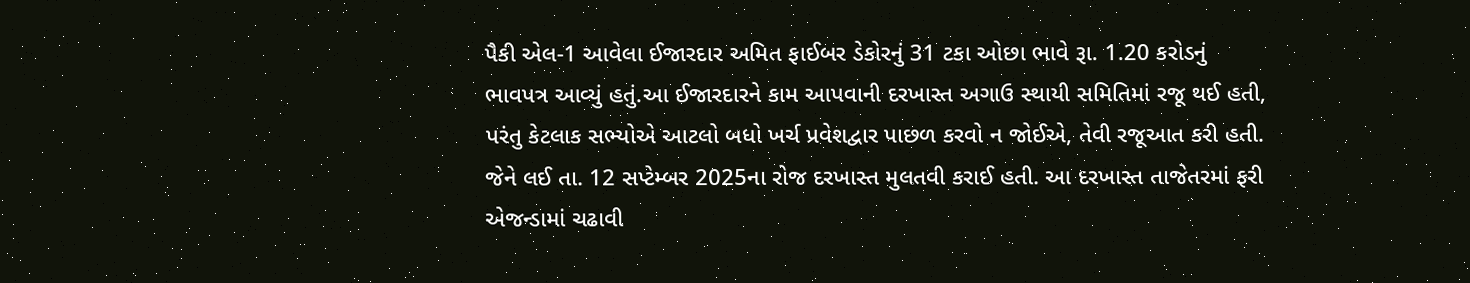પૈકી એલ-1 આવેલા ઈજારદાર અમિત ફાઈબર ડેકોરનું 31 ટકા ઓછા ભાવે રૂા. 1.20 કરોડનું ભાવપત્ર આવ્યું હતું.આ ઈજારદારને કામ આપવાની દરખાસ્ત અગાઉ સ્થાયી સમિતિમાં રજૂ થઈ હતી, પરંતુ કેટલાક સભ્યોએ આટલો બધો ખર્ચ પ્રવેશદ્વાર પાછળ કરવો ન જોઈએ, તેવી રજૂઆત કરી હતી. જેને લઈ તા. 12 સપ્ટેમ્બર 2025ના રોજ દરખાસ્ત મુલતવી કરાઈ હતી. આ દરખાસ્ત તાજેતરમાં ફરી એજન્ડામાં ચઢાવી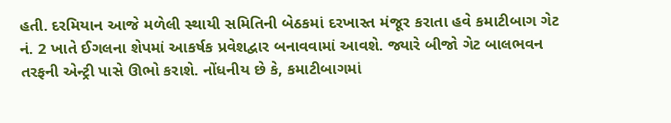હતી. દરમિયાન આજે મળેલી સ્થાયી સમિતિની બેઠકમાં દરખાસ્ત મંજૂર કરાતા હવે કમાટીબાગ ગેટ નં. 2 ખાતે ઈગલના શેપમાં આકર્ષક પ્રવેશદ્વાર બનાવવામાં આવશે. જ્યારે બીજો ગેટ બાલભવન તરફની એન્ટ્રી પાસે ઊભો કરાશે. નોંધનીય છે કે, કમાટીબાગમાં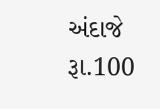અંદાજે રૂા.100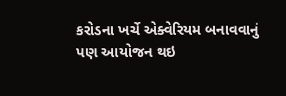કરોડના ખર્ચે એક્વેરિયમ બનાવવાનું પણ આયોજન થઇ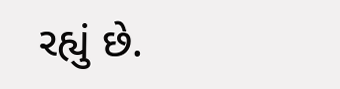રહ્યું છે.